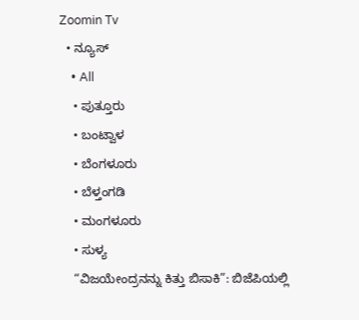Zoomin Tv
  • ನ್ಯೂಸ್
    • All
    • ಪುತ್ತೂರು
    • ಬಂಟ್ವಾಳ
    • ಬೆಂಗಳೂರು
    • ಬೆಳ್ತಂಗಡಿ
    • ಮಂಗಳೂರು
    • ಸುಳ್ಯ
    “ವಿಜಯೇಂದ್ರನನ್ನು ಕಿತ್ತು ಬಿಸಾಕಿ”: ಬಿಜೆಪಿಯಲ್ಲಿ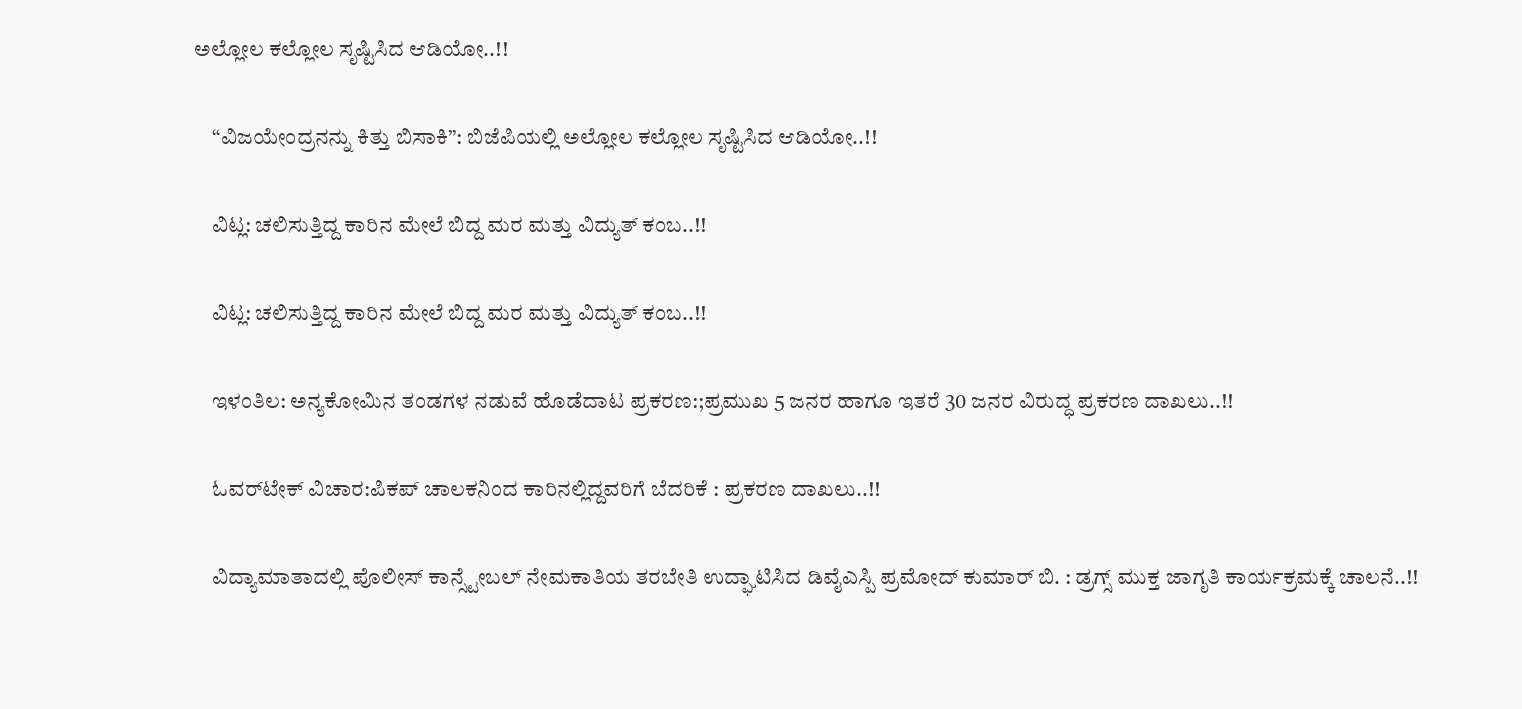ಅಲ್ಲೋಲ ಕಲ್ಲೋಲ ಸೃಷ್ಟಿಸಿದ ಆಡಿಯೋ..!!

    “ವಿಜಯೇಂದ್ರನನ್ನು ಕಿತ್ತು ಬಿಸಾಕಿ”: ಬಿಜೆಪಿಯಲ್ಲಿ ಅಲ್ಲೋಲ ಕಲ್ಲೋಲ ಸೃಷ್ಟಿಸಿದ ಆಡಿಯೋ..!!

    ವಿಟ್ಲ: ಚಲಿಸುತ್ತಿದ್ದ ಕಾರಿನ ಮೇಲೆ ಬಿದ್ದ ಮರ ಮತ್ತು ವಿದ್ಯುತ್ ಕಂಬ..!!

    ವಿಟ್ಲ: ಚಲಿಸುತ್ತಿದ್ದ ಕಾರಿನ ಮೇಲೆ ಬಿದ್ದ ಮರ ಮತ್ತು ವಿದ್ಯುತ್ ಕಂಬ..!!

    ಇಳಂತಿಲ: ಅನ್ಯಕೋಮಿನ ತಂಡಗಳ ನಡುವೆ ಹೊಡೆದಾಟ ಪ್ರಕರಣ:;ಪ್ರಮುಖ 5 ಜನರ ಹಾಗೂ ಇತರೆ 30 ಜನರ ವಿರುದ್ಧ ಪ್ರಕರಣ ದಾಖಲು..!!

    ಓವರ್‌ಟೇಕ್ ವಿಚಾರ:ಪಿಕಪ್ ಚಾಲಕನಿಂದ ಕಾರಿನಲ್ಲಿದ್ದವರಿಗೆ ಬೆದರಿಕೆ : ಪ್ರಕರಣ ದಾಖಲು..!!

    ವಿದ್ಯಾಮಾತಾದಲ್ಲಿ ಪೊಲೀಸ್ ಕಾನ್ಸ್ಟೇಬಲ್ ನೇಮಕಾತಿಯ ತರಬೇತಿ ಉದ್ಘಾಟಿಸಿದ ಡಿವೈಎಸ್ಪಿ ಪ್ರಮೋದ್ ಕುಮಾರ್ ಬಿ. : ಡ್ರಗ್ಸ್ ಮುಕ್ತ ಜಾಗೃತಿ ಕಾರ್ಯಕ್ರಮಕ್ಕೆ ಚಾಲನೆ..!!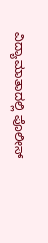ವಿದ್ಯಾಮಾತಾದಲ್ಲಿ ಪೊಲೀಸ್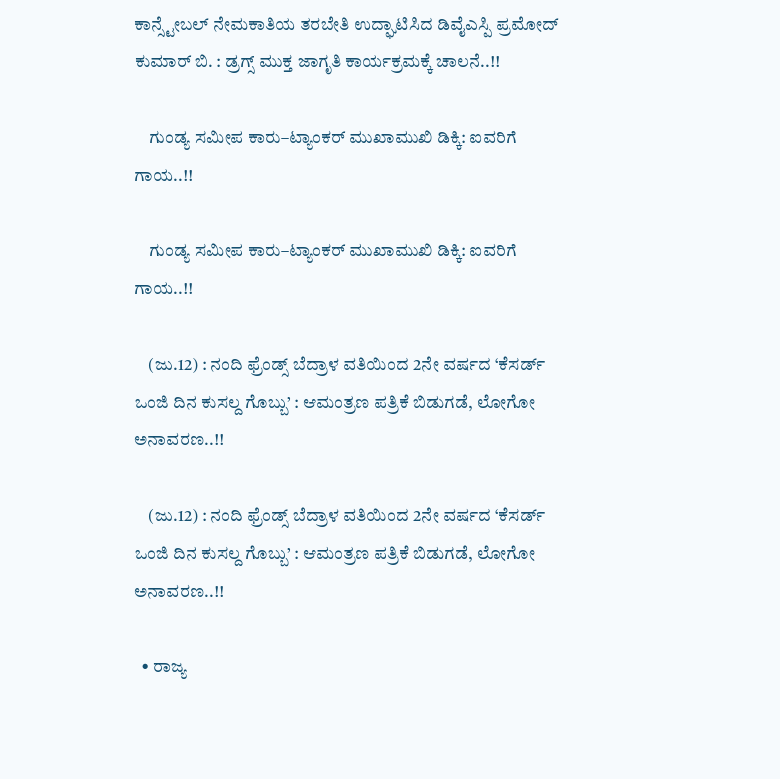ಕಾನ್ಸ್ಟೇಬಲ್ ನೇಮಕಾತಿಯ ತರಬೇತಿ ಉದ್ಘಾಟಿಸಿದ ಡಿವೈಎಸ್ಪಿ ಪ್ರಮೋದ್ ಕುಮಾರ್ ಬಿ. : ಡ್ರಗ್ಸ್ ಮುಕ್ತ ಜಾಗೃತಿ ಕಾರ್ಯಕ್ರಮಕ್ಕೆ ಚಾಲನೆ..!!

    ಗುಂಡ್ಯ ಸಮೀಪ ಕಾರು–ಟ್ಯಾಂಕರ್ ಮುಖಾಮುಖಿ ಡಿಕ್ಕಿ: ಐವರಿಗೆ ಗಾಯ..!!

    ಗುಂಡ್ಯ ಸಮೀಪ ಕಾರು–ಟ್ಯಾಂಕರ್ ಮುಖಾಮುಖಿ ಡಿಕ್ಕಿ: ಐವರಿಗೆ ಗಾಯ..!!

    (ಜು.12) : ನಂದಿ ಫ್ರೆಂಡ್ಸ್ ಬೆದ್ರಾಳ ವತಿಯಿಂದ 2ನೇ ವರ್ಷದ ‘ಕೆಸರ್ಡ್ ಒಂಜಿ ದಿನ ಕುಸಲ್ದ ಗೊಬ್ಬು’ : ಆಮಂತ್ರಣ ಪತ್ರಿಕೆ ಬಿಡುಗಡೆ, ಲೋಗೋ ಅನಾವರಣ..!!

    (ಜು.12) : ನಂದಿ ಫ್ರೆಂಡ್ಸ್ ಬೆದ್ರಾಳ ವತಿಯಿಂದ 2ನೇ ವರ್ಷದ ‘ಕೆಸರ್ಡ್ ಒಂಜಿ ದಿನ ಕುಸಲ್ದ ಗೊಬ್ಬು’ : ಆಮಂತ್ರಣ ಪತ್ರಿಕೆ ಬಿಡುಗಡೆ, ಲೋಗೋ ಅನಾವರಣ..!!

  • ರಾಜ್ಯ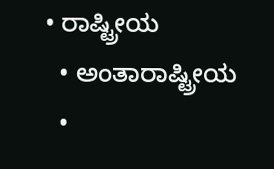• ರಾಷ್ಟ್ರೀಯ
  • ಅಂತಾರಾಷ್ಟ್ರೀಯ
  •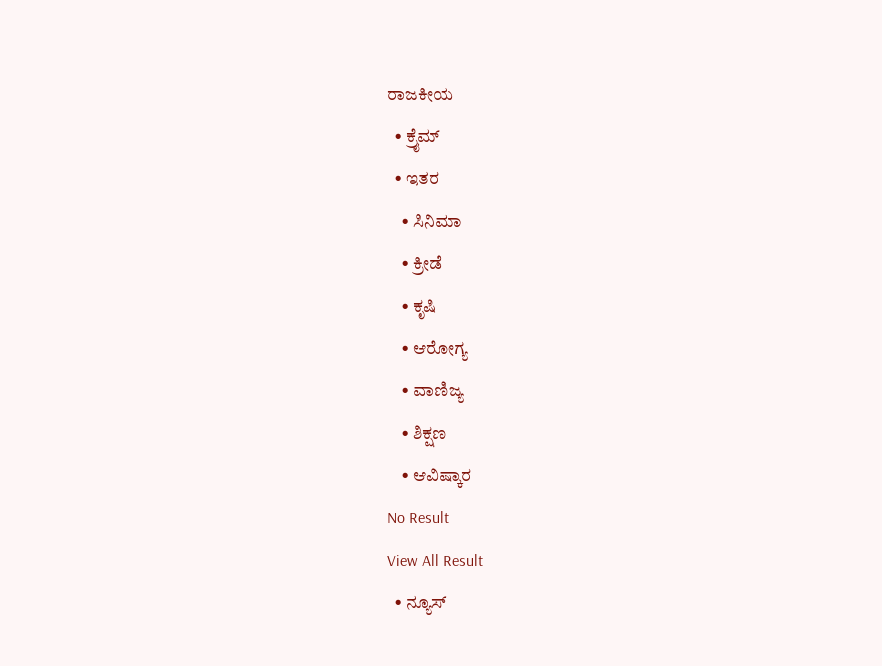ರಾಜಕೀಯ
  • ಕ್ರೈಮ್
  • ಇತರ
    • ಸಿನಿಮಾ
    • ಕ್ರೀಡೆ
    • ಕೃಷಿ
    • ಆರೋಗ್ಯ
    • ವಾಣಿಜ್ಯ
    • ಶಿಕ್ಷಣ
    • ಆವಿಷ್ಕಾರ
No Result
View All Result
  • ನ್ಯೂಸ್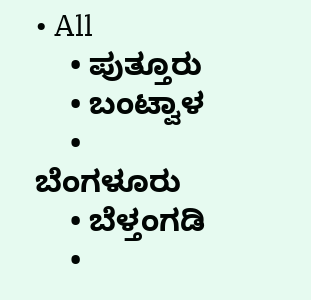• All
    • ಪುತ್ತೂರು
    • ಬಂಟ್ವಾಳ
    • ಬೆಂಗಳೂರು
    • ಬೆಳ್ತಂಗಡಿ
    •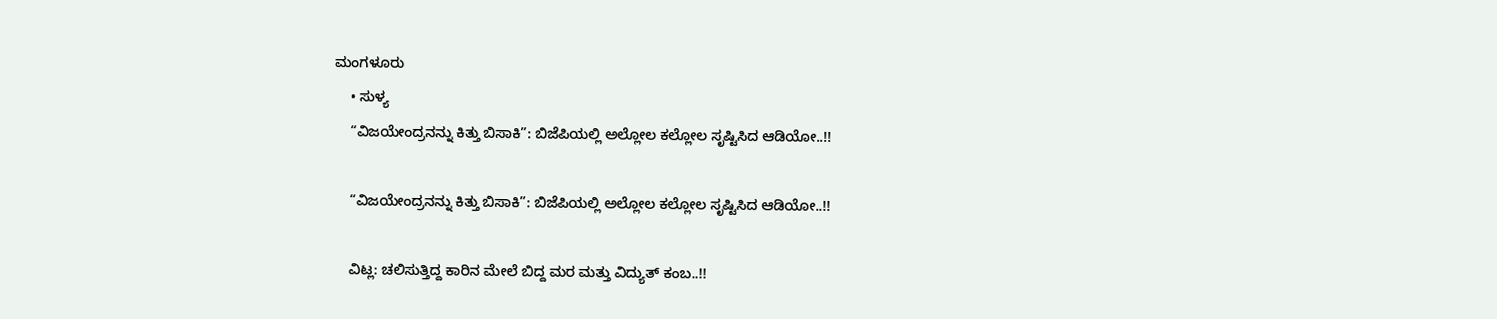ಮಂಗಳೂರು
    • ಸುಳ್ಯ
    “ವಿಜಯೇಂದ್ರನನ್ನು ಕಿತ್ತು ಬಿಸಾಕಿ”: ಬಿಜೆಪಿಯಲ್ಲಿ ಅಲ್ಲೋಲ ಕಲ್ಲೋಲ ಸೃಷ್ಟಿಸಿದ ಆಡಿಯೋ..!!

    “ವಿಜಯೇಂದ್ರನನ್ನು ಕಿತ್ತು ಬಿಸಾಕಿ”: ಬಿಜೆಪಿಯಲ್ಲಿ ಅಲ್ಲೋಲ ಕಲ್ಲೋಲ ಸೃಷ್ಟಿಸಿದ ಆಡಿಯೋ..!!

    ವಿಟ್ಲ: ಚಲಿಸುತ್ತಿದ್ದ ಕಾರಿನ ಮೇಲೆ ಬಿದ್ದ ಮರ ಮತ್ತು ವಿದ್ಯುತ್ ಕಂಬ..!!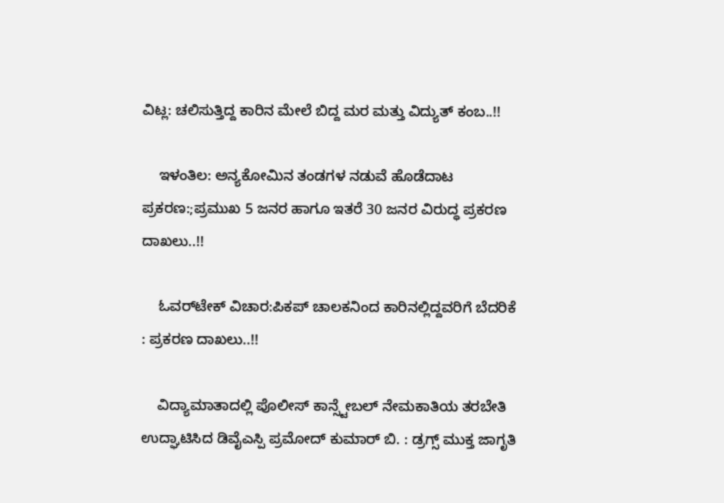ವಿಟ್ಲ: ಚಲಿಸುತ್ತಿದ್ದ ಕಾರಿನ ಮೇಲೆ ಬಿದ್ದ ಮರ ಮತ್ತು ವಿದ್ಯುತ್ ಕಂಬ..!!

    ಇಳಂತಿಲ: ಅನ್ಯಕೋಮಿನ ತಂಡಗಳ ನಡುವೆ ಹೊಡೆದಾಟ ಪ್ರಕರಣ:;ಪ್ರಮುಖ 5 ಜನರ ಹಾಗೂ ಇತರೆ 30 ಜನರ ವಿರುದ್ಧ ಪ್ರಕರಣ ದಾಖಲು..!!

    ಓವರ್‌ಟೇಕ್ ವಿಚಾರ:ಪಿಕಪ್ ಚಾಲಕನಿಂದ ಕಾರಿನಲ್ಲಿದ್ದವರಿಗೆ ಬೆದರಿಕೆ : ಪ್ರಕರಣ ದಾಖಲು..!!

    ವಿದ್ಯಾಮಾತಾದಲ್ಲಿ ಪೊಲೀಸ್ ಕಾನ್ಸ್ಟೇಬಲ್ ನೇಮಕಾತಿಯ ತರಬೇತಿ ಉದ್ಘಾಟಿಸಿದ ಡಿವೈಎಸ್ಪಿ ಪ್ರಮೋದ್ ಕುಮಾರ್ ಬಿ. : ಡ್ರಗ್ಸ್ ಮುಕ್ತ ಜಾಗೃತಿ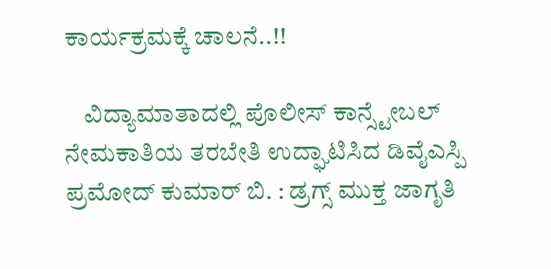ಕಾರ್ಯಕ್ರಮಕ್ಕೆ ಚಾಲನೆ..!!

    ವಿದ್ಯಾಮಾತಾದಲ್ಲಿ ಪೊಲೀಸ್ ಕಾನ್ಸ್ಟೇಬಲ್ ನೇಮಕಾತಿಯ ತರಬೇತಿ ಉದ್ಘಾಟಿಸಿದ ಡಿವೈಎಸ್ಪಿ ಪ್ರಮೋದ್ ಕುಮಾರ್ ಬಿ. : ಡ್ರಗ್ಸ್ ಮುಕ್ತ ಜಾಗೃತಿ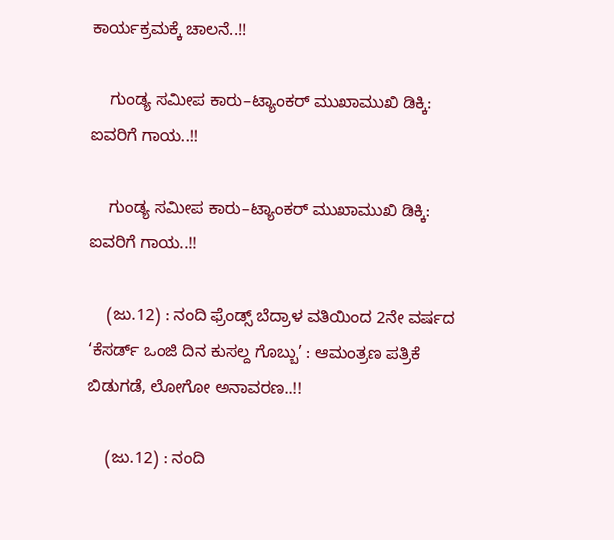ಕಾರ್ಯಕ್ರಮಕ್ಕೆ ಚಾಲನೆ..!!

    ಗುಂಡ್ಯ ಸಮೀಪ ಕಾರು–ಟ್ಯಾಂಕರ್ ಮುಖಾಮುಖಿ ಡಿಕ್ಕಿ: ಐವರಿಗೆ ಗಾಯ..!!

    ಗುಂಡ್ಯ ಸಮೀಪ ಕಾರು–ಟ್ಯಾಂಕರ್ ಮುಖಾಮುಖಿ ಡಿಕ್ಕಿ: ಐವರಿಗೆ ಗಾಯ..!!

    (ಜು.12) : ನಂದಿ ಫ್ರೆಂಡ್ಸ್ ಬೆದ್ರಾಳ ವತಿಯಿಂದ 2ನೇ ವರ್ಷದ ‘ಕೆಸರ್ಡ್ ಒಂಜಿ ದಿನ ಕುಸಲ್ದ ಗೊಬ್ಬು’ : ಆಮಂತ್ರಣ ಪತ್ರಿಕೆ ಬಿಡುಗಡೆ, ಲೋಗೋ ಅನಾವರಣ..!!

    (ಜು.12) : ನಂದಿ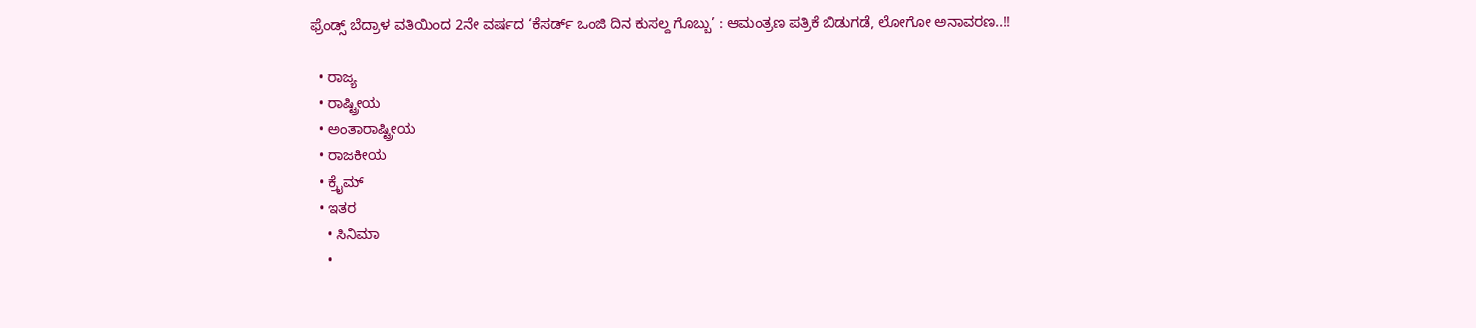ಫ್ರೆಂಡ್ಸ್ ಬೆದ್ರಾಳ ವತಿಯಿಂದ 2ನೇ ವರ್ಷದ ‘ಕೆಸರ್ಡ್ ಒಂಜಿ ದಿನ ಕುಸಲ್ದ ಗೊಬ್ಬು’ : ಆಮಂತ್ರಣ ಪತ್ರಿಕೆ ಬಿಡುಗಡೆ, ಲೋಗೋ ಅನಾವರಣ..!!

  • ರಾಜ್ಯ
  • ರಾಷ್ಟ್ರೀಯ
  • ಅಂತಾರಾಷ್ಟ್ರೀಯ
  • ರಾಜಕೀಯ
  • ಕ್ರೈಮ್
  • ಇತರ
    • ಸಿನಿಮಾ
    •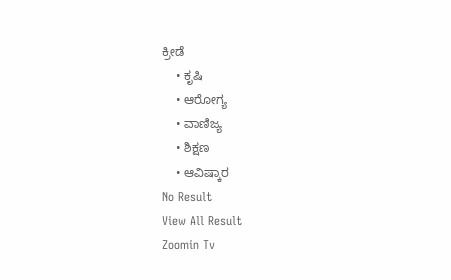ಕ್ರೀಡೆ
    • ಕೃಷಿ
    • ಆರೋಗ್ಯ
    • ವಾಣಿಜ್ಯ
    • ಶಿಕ್ಷಣ
    • ಆವಿಷ್ಕಾರ
No Result
View All Result
Zoomin Tv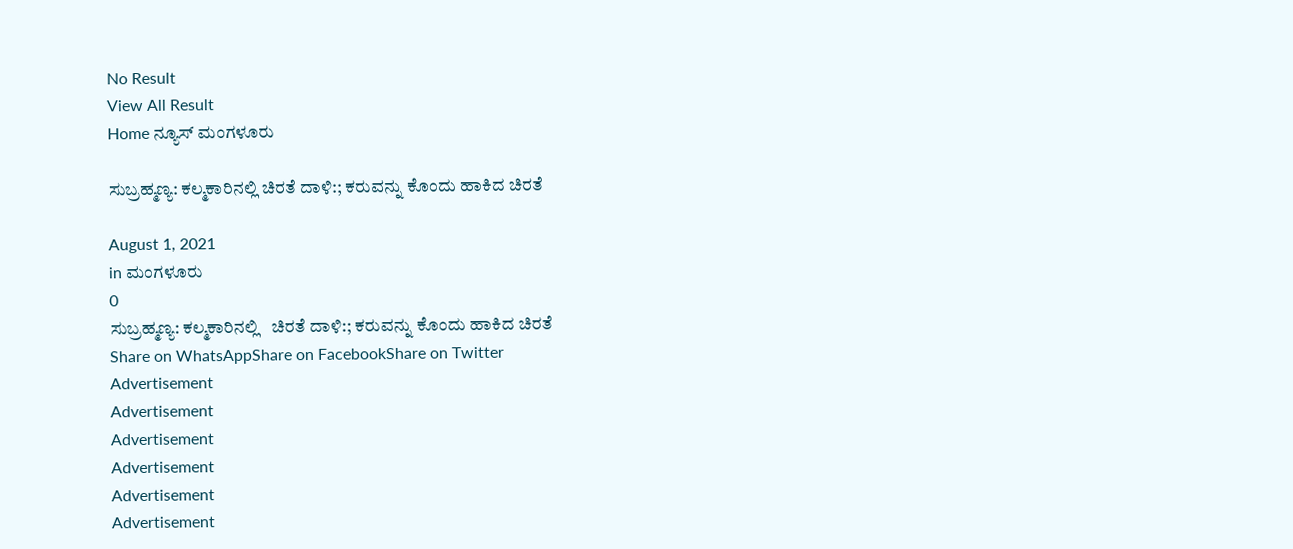No Result
View All Result
Home ನ್ಯೂಸ್ ಮಂಗಳೂರು

ಸುಬ್ರಹ್ಮಣ್ಯ: ಕಲ್ಮಕಾರಿನಲ್ಲಿ ಚಿರತೆ ದಾಳಿ:; ಕರುವನ್ನು ಕೊಂದು ಹಾಕಿದ ಚಿರತೆ

August 1, 2021
in ಮಂಗಳೂರು
0
ಸುಬ್ರಹ್ಮಣ್ಯ: ಕಲ್ಮಕಾರಿನಲ್ಲಿ   ಚಿರತೆ ದಾಳಿ:; ಕರುವನ್ನು ಕೊಂದು ಹಾಕಿದ ಚಿರತೆ
Share on WhatsAppShare on FacebookShare on Twitter
Advertisement
Advertisement
Advertisement
Advertisement
Advertisement
Advertisement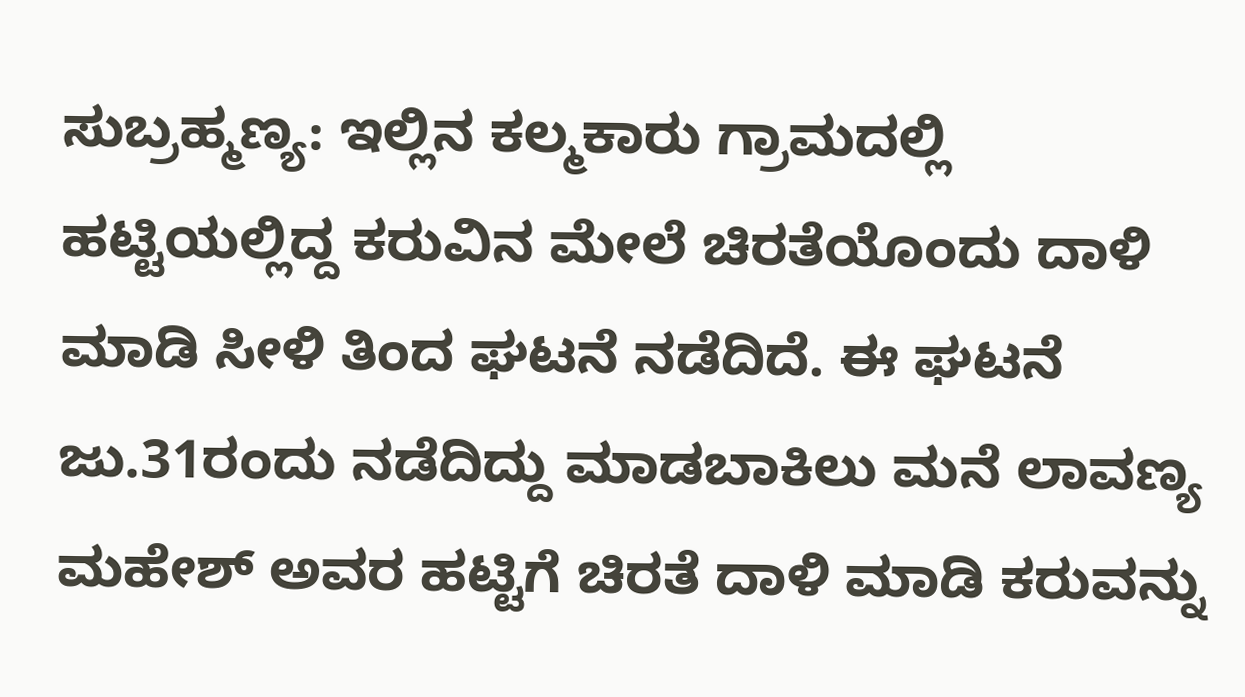ಸುಬ್ರಹ್ಮಣ್ಯ: ಇಲ್ಲಿನ ಕಲ್ಮಕಾರು ಗ್ರಾಮದಲ್ಲಿ ಹಟ್ಟಿಯಲ್ಲಿದ್ದ ಕರುವಿನ ಮೇಲೆ ಚಿರತೆಯೊಂದು ದಾಳಿ ಮಾಡಿ ಸೀಳಿ ತಿಂದ ಘಟನೆ ನಡೆದಿದೆ. ಈ ಘಟನೆ ಜು.31ರಂದು ನಡೆದಿದ್ದು ಮಾಡಬಾಕಿಲು ಮನೆ ಲಾವಣ್ಯ ಮಹೇಶ್ ಅವರ ಹಟ್ಟಿಗೆ ಚಿರತೆ ದಾಳಿ ಮಾಡಿ ಕರುವನ್ನು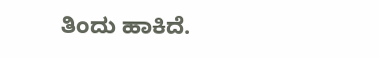ತಿಂದು ಹಾಕಿದೆ‌.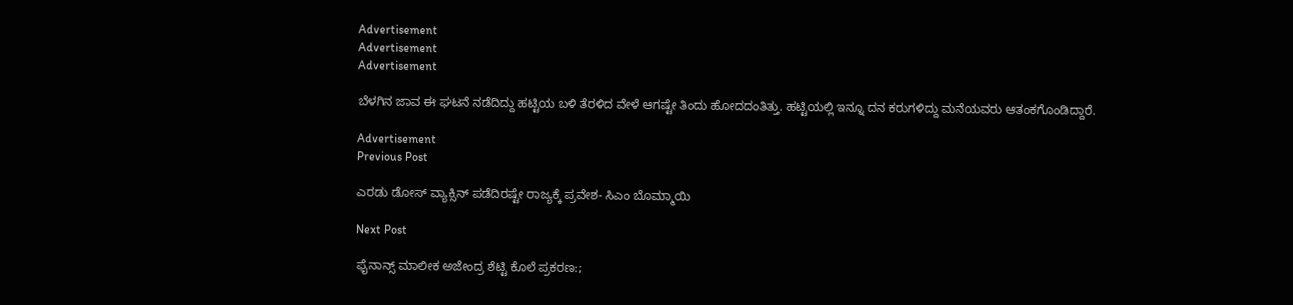Advertisement
Advertisement
Advertisement

ಬೆಳಗಿನ ಜಾವ ಈ ಘಟನೆ ನಡೆದಿದ್ದು ಹಟ್ಟಿಯ ಬಳಿ ತೆರಳಿದ ವೇಳೆ ಆಗಷ್ಟೇ ತಿಂದು ಹೋದದಂತಿತ್ತು. ಹಟ್ಟಿಯಲ್ಲಿ ಇನ್ನೂ ದನ ಕರುಗಳಿದ್ದು ಮನೆಯವರು ಆತಂಕಗೊಂಡಿದ್ದಾರೆ.

Advertisement
Previous Post

ಎರಡು ಡೋಸ್ ವ್ಯಾಕ್ಸಿನ್ ಪಡೆದಿರಷ್ಟೇ ರಾಜ್ಯಕ್ಕೆ ಪ್ರವೇಶ- ಸಿಎಂ ಬೊಮ್ಮಾಯಿ

Next Post

ಫೈನಾನ್ಸ್ ಮಾಲೀಕ ಅಜೇಂದ್ರ ಶೆಟ್ಟಿ ಕೊಲೆ ಪ್ರಕರಣ:;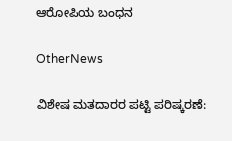ಆರೋಪಿಯ ಬಂಧನ

OtherNews

ವಿಶೇಷ ಮತದಾರರ ಪಟ್ಟಿ ಪರಿಷ್ಕರಣೆ: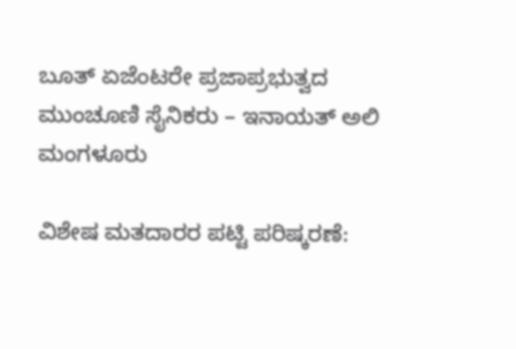ಬೂತ್ ಏಜೆಂಟರೇ ಪ್ರಜಾಪ್ರಭುತ್ವದ ಮುಂಚೂಣಿ ಸೈನಿಕರು – ಇನಾಯತ್ ಅಲಿ
ಮಂಗಳೂರು

ವಿಶೇಷ ಮತದಾರರ ಪಟ್ಟಿ ಪರಿಷ್ಕರಣೆ: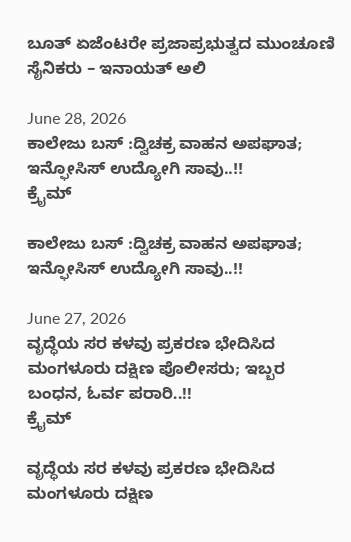ಬೂತ್ ಏಜೆಂಟರೇ ಪ್ರಜಾಪ್ರಭುತ್ವದ ಮುಂಚೂಣಿ ಸೈನಿಕರು – ಇನಾಯತ್ ಅಲಿ

June 28, 2026
ಕಾಲೇಜು ಬಸ್ :ದ್ವಿಚಕ್ರ ವಾಹನ ಅಪಘಾತ; ಇನ್ಫೋಸಿಸ್ ಉದ್ಯೋಗಿ ಸಾವು..!!
ಕ್ರೈಮ್

ಕಾಲೇಜು ಬಸ್ :ದ್ವಿಚಕ್ರ ವಾಹನ ಅಪಘಾತ; ಇನ್ಫೋಸಿಸ್ ಉದ್ಯೋಗಿ ಸಾವು..!!

June 27, 2026
ವೃದ್ಧೆಯ ಸರ ಕಳವು ಪ್ರಕರಣ ಭೇದಿಸಿದ ಮಂಗಳೂರು ದಕ್ಷಿಣ ಪೊಲೀಸರು; ಇಬ್ಬರ ಬಂಧನ, ಓರ್ವ ಪರಾರಿ..!!
ಕ್ರೈಮ್

ವೃದ್ಧೆಯ ಸರ ಕಳವು ಪ್ರಕರಣ ಭೇದಿಸಿದ ಮಂಗಳೂರು ದಕ್ಷಿಣ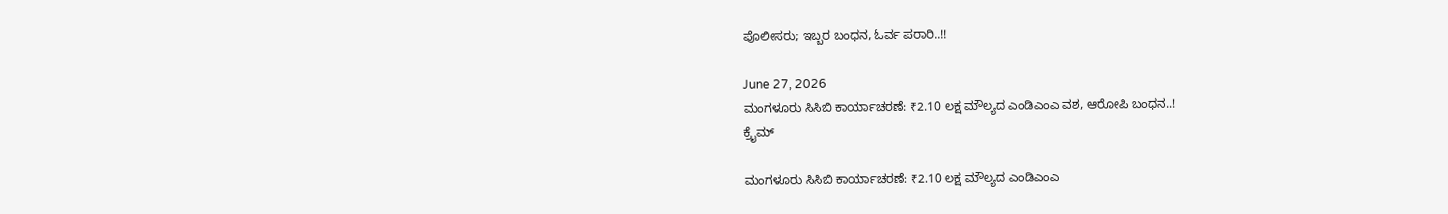ಪೊಲೀಸರು; ಇಬ್ಬರ ಬಂಧನ, ಓರ್ವ ಪರಾರಿ..!!

June 27, 2026
ಮಂಗಳೂರು ಸಿಸಿಬಿ ಕಾರ್ಯಾಚರಣೆ: ₹2.10 ಲಕ್ಷ ಮೌಲ್ಯದ ಎಂಡಿಎಂಎ ವಶ, ಆರೋಪಿ ಬಂಧನ..!
ಕ್ರೈಮ್

ಮಂಗಳೂರು ಸಿಸಿಬಿ ಕಾರ್ಯಾಚರಣೆ: ₹2.10 ಲಕ್ಷ ಮೌಲ್ಯದ ಎಂಡಿಎಂಎ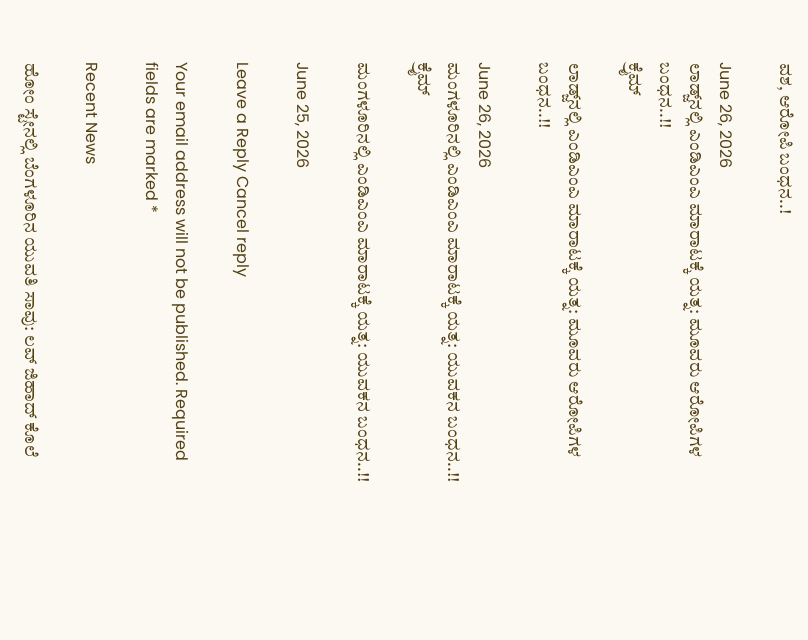ವಶ, ಆರೋಪಿ ಬಂಧನ..!

June 26, 2026
ಲಾಡ್ಜ್‌ನಲ್ಲಿ ಎಂಡಿಎಂಎ ಮಾರಾಟಕ್ಕೆ ಯತ್ನ: ಮೂವರು ಆರೋಪಿಗಳ ಬಂಧನ..!!
ಕ್ರೈಮ್

ಲಾಡ್ಜ್‌ನಲ್ಲಿ ಎಂಡಿಎಂಎ ಮಾರಾಟಕ್ಕೆ ಯತ್ನ: ಮೂವರು ಆರೋಪಿಗಳ ಬಂಧನ..!!

June 26, 2026
ಮಂಗಳೂರಿನಲ್ಲಿ ಎಂಡಿಎಂಎ ಮಾರಾಟಕ್ಕೆ ಯತ್ನ: ಯುವಕನ ಬಂಧನ..!!
ಕ್ರೈಮ್

ಮಂಗಳೂರಿನಲ್ಲಿ ಎಂಡಿಎಂಎ ಮಾರಾಟಕ್ಕೆ ಯತ್ನ: ಯುವಕನ ಬಂಧನ..!!

June 25, 2026

Leave a Reply Cancel reply

Your email address will not be published. Required fields are marked *

Recent News

ಹೋಂ ಸ್ಟೇನಲ್ಲಿ ಬೆಂಗಳೂರಿನ ಯುವತಿ ಸಾವು: ಲವ್ ಜಿಹಾದ್ ಕೊಲೆ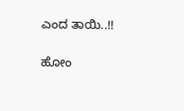ಎಂದ ತಾಯಿ..!!

ಹೋಂ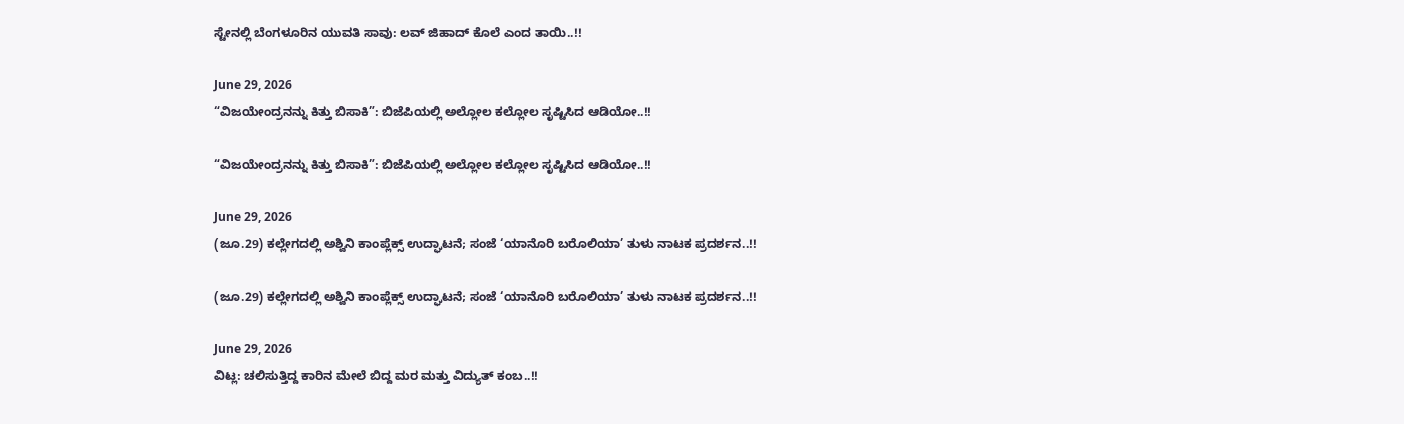ಸ್ಟೇನಲ್ಲಿ ಬೆಂಗಳೂರಿನ ಯುವತಿ ಸಾವು: ಲವ್ ಜಿಹಾದ್ ಕೊಲೆ ಎಂದ ತಾಯಿ..!!

June 29, 2026
“ವಿಜಯೇಂದ್ರನನ್ನು ಕಿತ್ತು ಬಿಸಾಕಿ”: ಬಿಜೆಪಿಯಲ್ಲಿ ಅಲ್ಲೋಲ ಕಲ್ಲೋಲ ಸೃಷ್ಟಿಸಿದ ಆಡಿಯೋ..!!

“ವಿಜಯೇಂದ್ರನನ್ನು ಕಿತ್ತು ಬಿಸಾಕಿ”: ಬಿಜೆಪಿಯಲ್ಲಿ ಅಲ್ಲೋಲ ಕಲ್ಲೋಲ ಸೃಷ್ಟಿಸಿದ ಆಡಿಯೋ..!!

June 29, 2026
(ಜೂ.29) ಕಲ್ಲೇಗದಲ್ಲಿ ಅಶ್ವಿನಿ ಕಾಂಪ್ಲೆಕ್ಸ್ ಉದ್ಘಾಟನೆ; ಸಂಜೆ ‘ಯಾನೊರಿ ಬರೊಲಿಯಾ’ ತುಳು ನಾಟಕ ಪ್ರದರ್ಶನ..!!

(ಜೂ.29) ಕಲ್ಲೇಗದಲ್ಲಿ ಅಶ್ವಿನಿ ಕಾಂಪ್ಲೆಕ್ಸ್ ಉದ್ಘಾಟನೆ; ಸಂಜೆ ‘ಯಾನೊರಿ ಬರೊಲಿಯಾ’ ತುಳು ನಾಟಕ ಪ್ರದರ್ಶನ..!!

June 29, 2026
ವಿಟ್ಲ: ಚಲಿಸುತ್ತಿದ್ದ ಕಾರಿನ ಮೇಲೆ ಬಿದ್ದ ಮರ ಮತ್ತು ವಿದ್ಯುತ್ ಕಂಬ..!!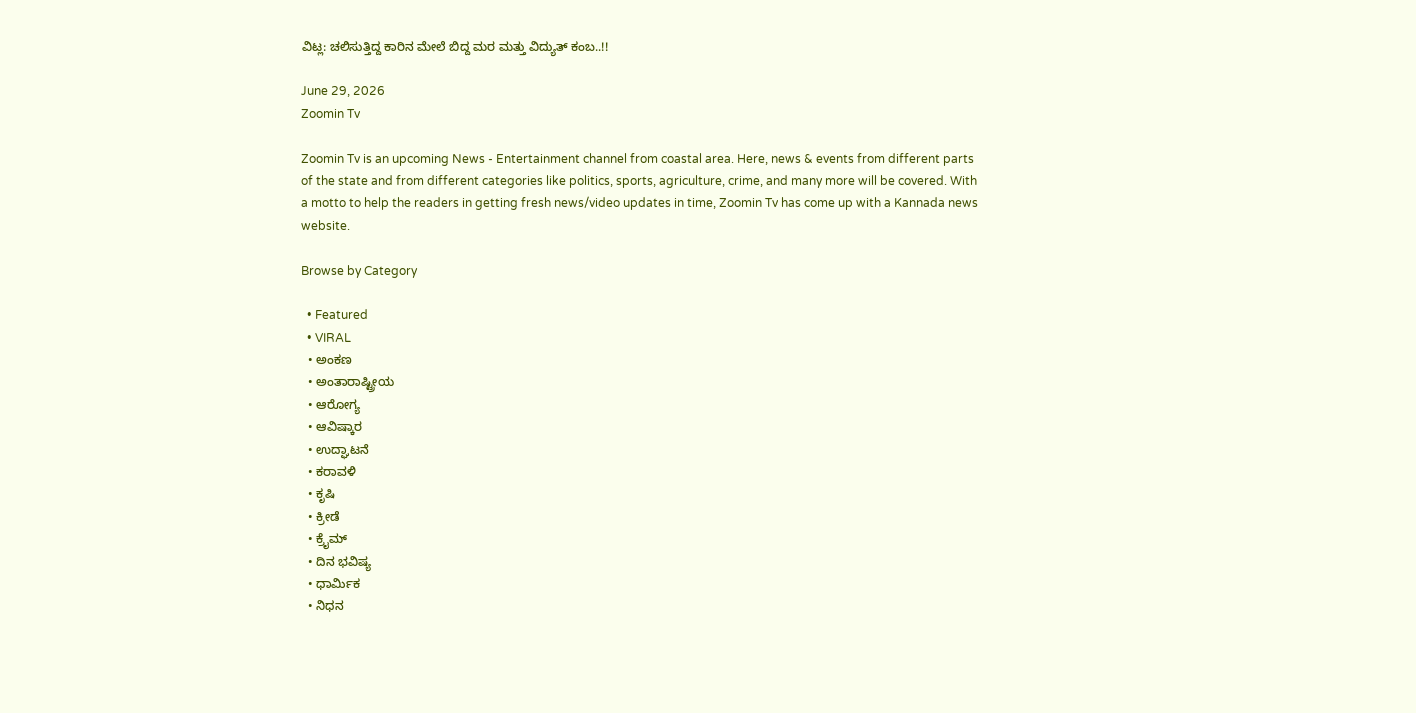ವಿಟ್ಲ: ಚಲಿಸುತ್ತಿದ್ದ ಕಾರಿನ ಮೇಲೆ ಬಿದ್ದ ಮರ ಮತ್ತು ವಿದ್ಯುತ್ ಕಂಬ..!!

June 29, 2026
Zoomin Tv

Zoomin Tv is an upcoming News - Entertainment channel from coastal area. Here, news & events from different parts of the state and from different categories like politics, sports, agriculture, crime, and many more will be covered. With a motto to help the readers in getting fresh news/video updates in time, Zoomin Tv has come up with a Kannada news website.

Browse by Category

  • Featured
  • VIRAL
  • ಅಂಕಣ
  • ಅಂತಾರಾಷ್ಟ್ರೀಯ
  • ಆರೋಗ್ಯ
  • ಆವಿಷ್ಕಾರ
  • ಉದ್ಘಾಟನೆ
  • ಕರಾವಳಿ
  • ಕೃಷಿ
  • ಕ್ರೀಡೆ
  • ಕ್ರೈಮ್
  • ದಿನ ಭವಿಷ್ಯ
  • ಧಾರ್ಮಿಕ
  • ನಿಧನ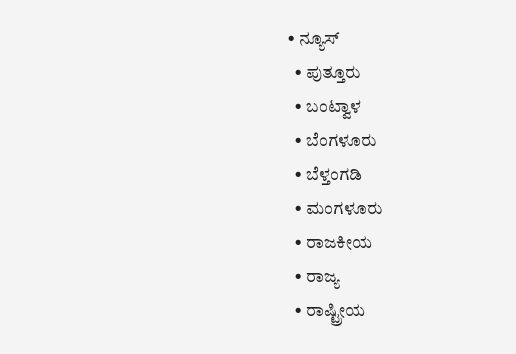• ನ್ಯೂಸ್
  • ಪುತ್ತೂರು
  • ಬಂಟ್ವಾಳ
  • ಬೆಂಗಳೂರು
  • ಬೆಳ್ತಂಗಡಿ
  • ಮಂಗಳೂರು
  • ರಾಜಕೀಯ
  • ರಾಜ್ಯ
  • ರಾಷ್ಟ್ರೀಯ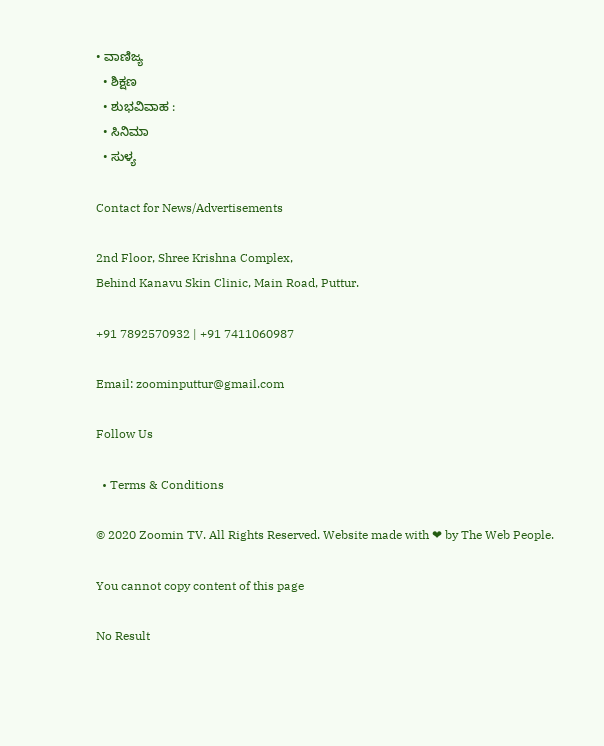• ವಾಣಿಜ್ಯ
  • ಶಿಕ್ಷಣ
  • ಶುಭವಿವಾಹ :
  • ಸಿನಿಮಾ
  • ಸುಳ್ಯ

Contact for News/Advertisements

2nd Floor, Shree Krishna Complex,
Behind Kanavu Skin Clinic, Main Road, Puttur.

+91 7892570932 | +91 7411060987

Email: zoominputtur@gmail.com

Follow Us

  • Terms & Conditions

© 2020 Zoomin TV. All Rights Reserved. Website made with ❤ by The Web People.

You cannot copy content of this page

No Result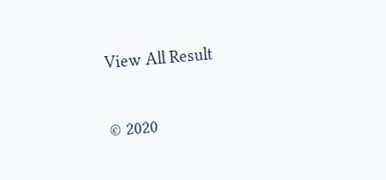View All Result

© 2020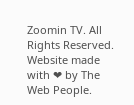Zoomin TV. All Rights Reserved. Website made with ❤ by The Web People.